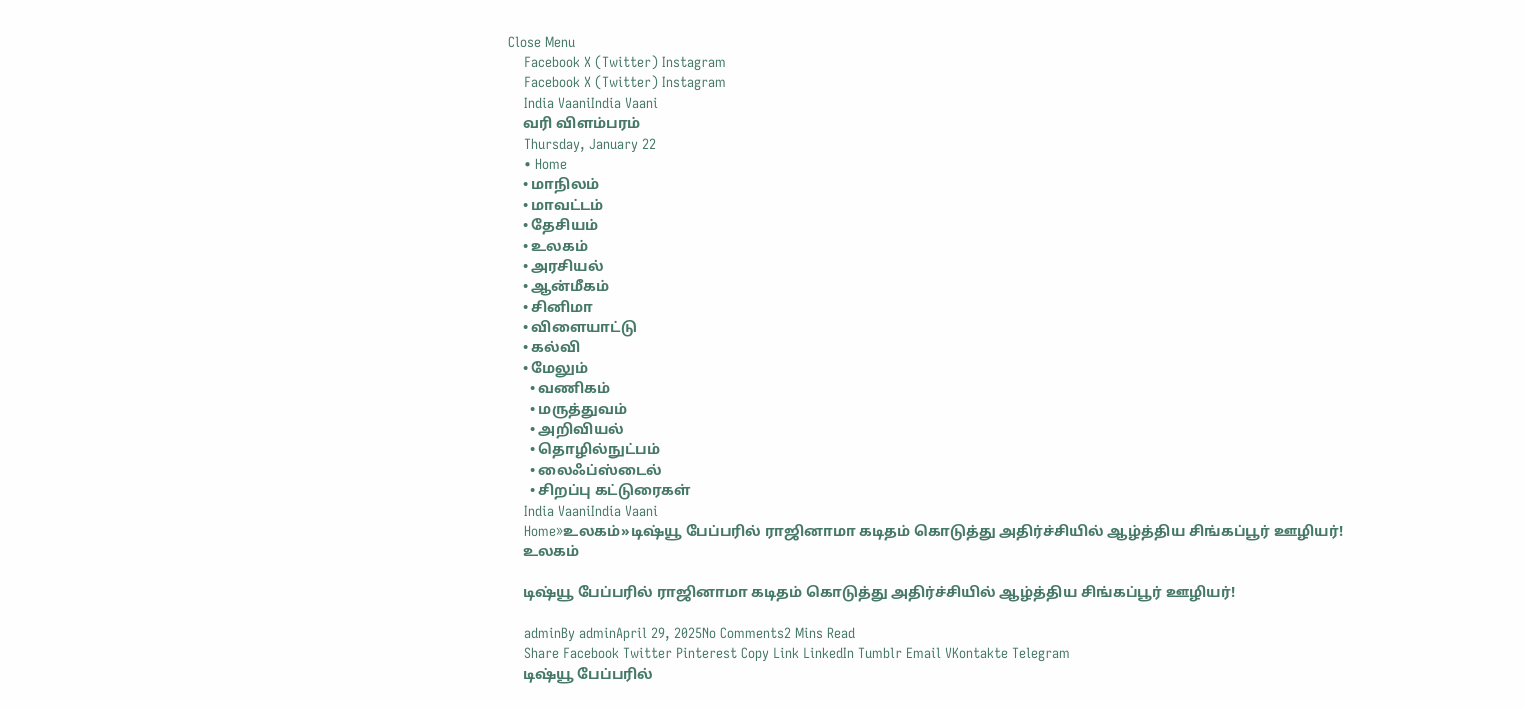Close Menu
    Facebook X (Twitter) Instagram
    Facebook X (Twitter) Instagram
    India VaaniIndia Vaani
    வரி விளம்பரம்
    Thursday, January 22
    • Home
    • மாநிலம்
    • மாவட்டம்
    • தேசியம்
    • உலகம்
    • அரசியல்
    • ஆன்மீகம்
    • சினிமா
    • விளையாட்டு
    • கல்வி
    • மேலும்
      • வணிகம்
      • மருத்துவம்
      • அறிவியல்
      • தொழில்நுட்பம்
      • லைஃப்ஸ்டைல்
      • சிறப்பு கட்டுரைகள்
    India VaaniIndia Vaani
    Home»உலகம்»டிஷ்யூ பேப்பரில் ராஜினாமா கடிதம் கொடுத்து அதிர்ச்சியில் ஆழ்த்திய சிங்கப்பூர் ஊழியர்!
    உலகம்

    டிஷ்யூ பேப்பரில் ராஜினாமா கடிதம் கொடுத்து அதிர்ச்சியில் ஆழ்த்திய சிங்கப்பூர் ஊழியர்!

    adminBy adminApril 29, 2025No Comments2 Mins Read
    Share Facebook Twitter Pinterest Copy Link LinkedIn Tumblr Email VKontakte Telegram
    டிஷ்யூ பேப்பரில்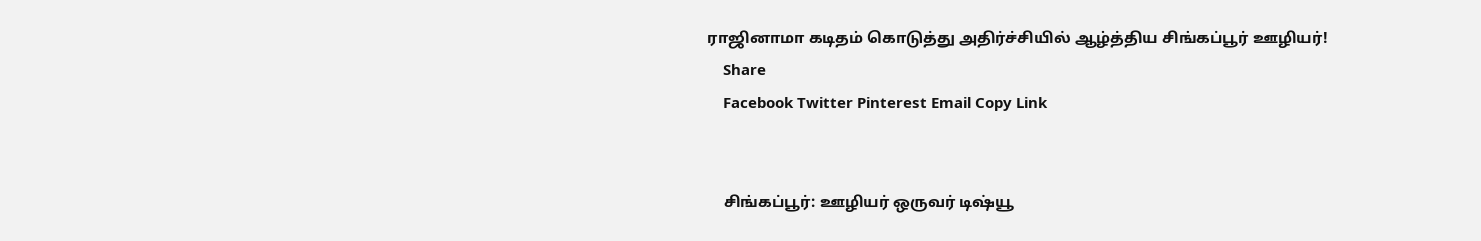ராஜினாமா கடிதம் கொடுத்து அதிர்ச்சியில் ஆழ்த்திய சிங்கப்பூர் ஊழியர்!
    Share
    Facebook Twitter Pinterest Email Copy Link


    சிங்கப்பூர்: ஊழியர் ஒருவர் டிஷ்யூ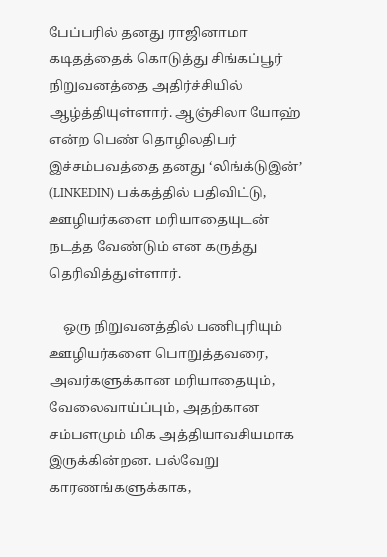பேப்பரில் தனது ராஜினாமா கடிதத்தைக் கொடுத்து சிங்கப்பூர் நிறுவனத்தை அதிர்ச்சியில் ஆழ்த்தியுள்ளார். ஆஞ்சிலா யோஹ் என்ற பெண் தொழிலதிபர் இச்சம்பவத்தை தனது ‘லிங்க்டுஇன்’ (LINKEDIN) பக்கத்தில் பதிவிட்டு, ஊழியர்களை மரியாதையுடன் நடத்த வேண்டும் என கருத்து தெரிவித்துள்ளார்.

    ஒரு நிறுவனத்தில் பணிபுரியும் ஊழியர்களை பொறுத்தவரை, அவர்களுக்கான மரியாதையும், வேலைவாய்ப்பும், அதற்கான சம்பளமும் மிக அத்தியாவசியமாக இருக்கின்றன. பல்வேறு காரணங்களுக்காக,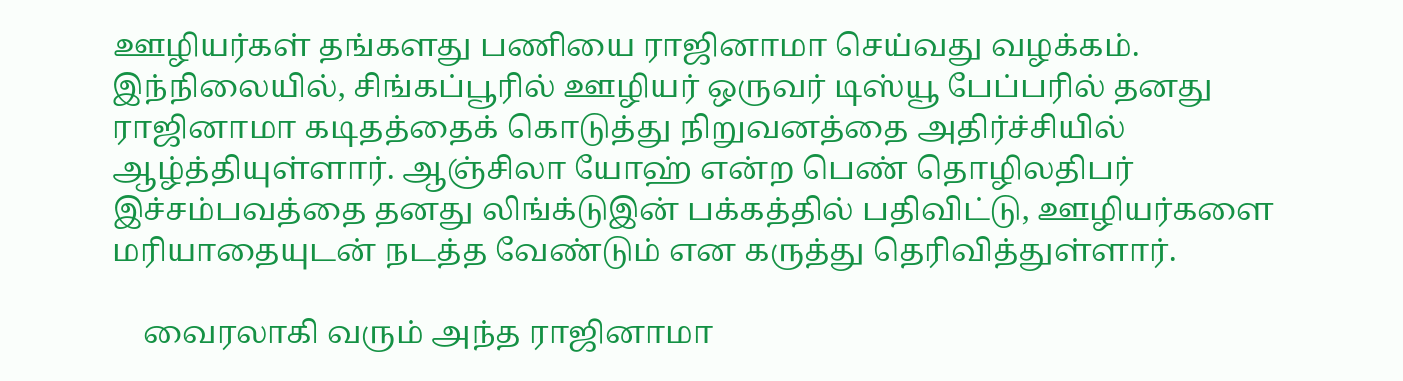ஊழியர்கள் தங்களது பணியை ராஜினாமா செய்வது வழக்கம். இந்நிலையில், சிங்கப்பூரில் ஊழியர் ஒருவர் டிஸ்யூ பேப்பரில் தனது ராஜினாமா கடிதத்தைக் கொடுத்து நிறுவனத்தை அதிர்ச்சியில் ஆழ்த்தியுள்ளார். ஆஞ்சிலா யோஹ் என்ற பெண் தொழிலதிபர் இச்சம்பவத்தை தனது லிங்க்டுஇன் பக்கத்தில் பதிவிட்டு, ஊழியர்களை மரியாதையுடன் நடத்த வேண்டும் என கருத்து தெரிவித்துள்ளார்.

    வைரலாகி வரும் அந்த ராஜினாமா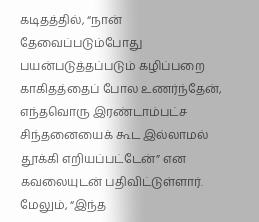கடிதத்தில், “நான் தேவைப்படும்போது பயன்படுத்தப்படும் கழிப்பறை காகிதத்தைப் போல உணர்ந்தேன், எந்தவொரு இரண்டாம்பட்ச சிந்தனையைக் கூட இல்லாமல் தூக்கி எறியப்பட்டேன்” என கவலையுடன் பதிவிட்டுள்ளார். மேலும், “இந்த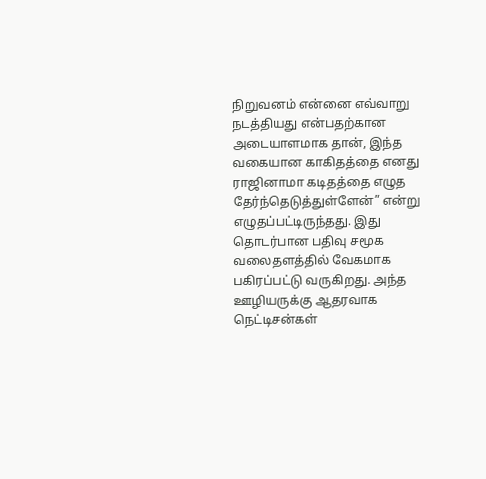நிறுவனம் என்னை எவ்வாறு நடத்தியது என்பதற்கான அடையாளமாக தான், இந்த வகையான காகிதத்தை எனது ராஜினாமா கடிதத்தை எழுத தேர்ந்தெடுத்துள்ளேன்” என்று எழுதப்பட்டிருந்தது. இது தொடர்பான பதிவு சமூக வலைதளத்தில் வேகமாக பகிரப்பட்டு வருகிறது. அந்த ஊழியருக்கு ஆதரவாக நெட்டிசன்கள்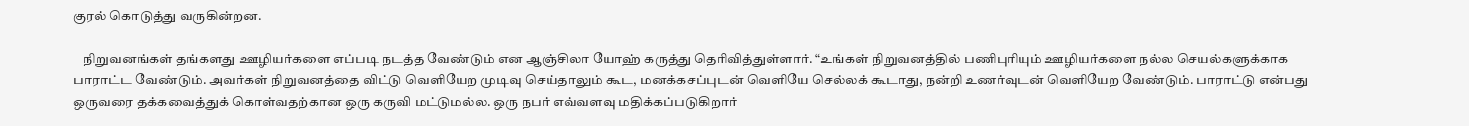குரல் கொடுத்து வருகின்றன.

    நிறுவனங்கள் தங்களது ஊழியர்களை எப்படி நடத்த வேண்டும் என ஆஞ்சிலா யோஹ் கருத்து தெரிவித்துள்ளார். “உங்கள் நிறுவனத்தில் பணிபுரியும் ஊழியர்களை நல்ல செயல்களுக்காக பாராட்ட வேண்டும். அவர்கள் நிறுவனத்தை விட்டு வெளியேற முடிவு செய்தாலும் கூட, மனக்கசப்புடன் வெளியே செல்லக் கூடாது, நன்றி உணர்வுடன் வெளியேற வேண்டும். பாராட்டு என்பது ஒருவரை தக்கவைத்துக் கொள்வதற்கான ஒரு கருவி மட்டுமல்ல. ஒரு நபர் எவ்வளவு மதிக்கப்படுகிறார்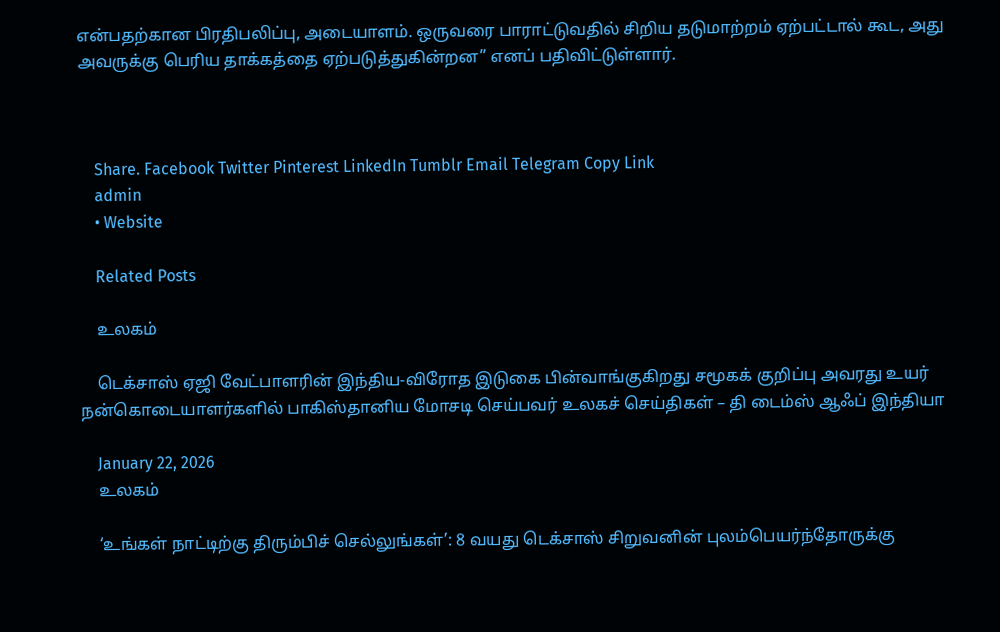என்பதற்கான பிரதிபலிப்பு, அடையாளம். ஒருவரை பாராட்டுவதில் சிறிய தடுமாற்றம் ஏற்பட்டால் கூட, அது அவருக்கு பெரிய தாக்கத்தை ஏற்படுத்துகின்றன” எனப் பதிவிட்டுள்ளார்.



    Share. Facebook Twitter Pinterest LinkedIn Tumblr Email Telegram Copy Link
    admin
    • Website

    Related Posts

    உலகம்

    டெக்சாஸ் ஏஜி வேட்பாளரின் இந்திய-விரோத இடுகை பின்வாங்குகிறது சமூகக் குறிப்பு அவரது உயர் நன்கொடையாளர்களில் பாகிஸ்தானிய மோசடி செய்பவர் உலகச் செய்திகள் – தி டைம்ஸ் ஆஃப் இந்தியா

    January 22, 2026
    உலகம்

    ‘உங்கள் நாட்டிற்கு திரும்பிச் செல்லுங்கள்’: 8 வயது டெக்சாஸ் சிறுவனின் புலம்பெயர்ந்தோருக்கு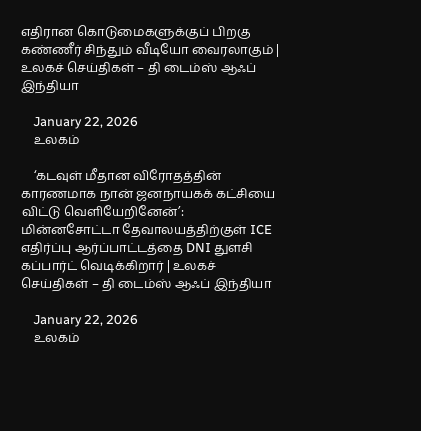எதிரான கொடுமைகளுக்குப் பிறகு கண்ணீர் சிந்தும் வீடியோ வைரலாகும் | உலகச் செய்திகள் – தி டைம்ஸ் ஆஃப் இந்தியா

    January 22, 2026
    உலகம்

    ‘கடவுள் மீதான விரோதத்தின் காரணமாக நான் ஜனநாயகக் கட்சியை விட்டு வெளியேறினேன்’: மின்னசோட்டா தேவாலயத்திற்குள் ICE எதிர்ப்பு ஆர்ப்பாட்டத்தை DNI துளசி கப்பார்ட் வெடிக்கிறார் | உலகச் செய்திகள் – தி டைம்ஸ் ஆஃப் இந்தியா

    January 22, 2026
    உலகம்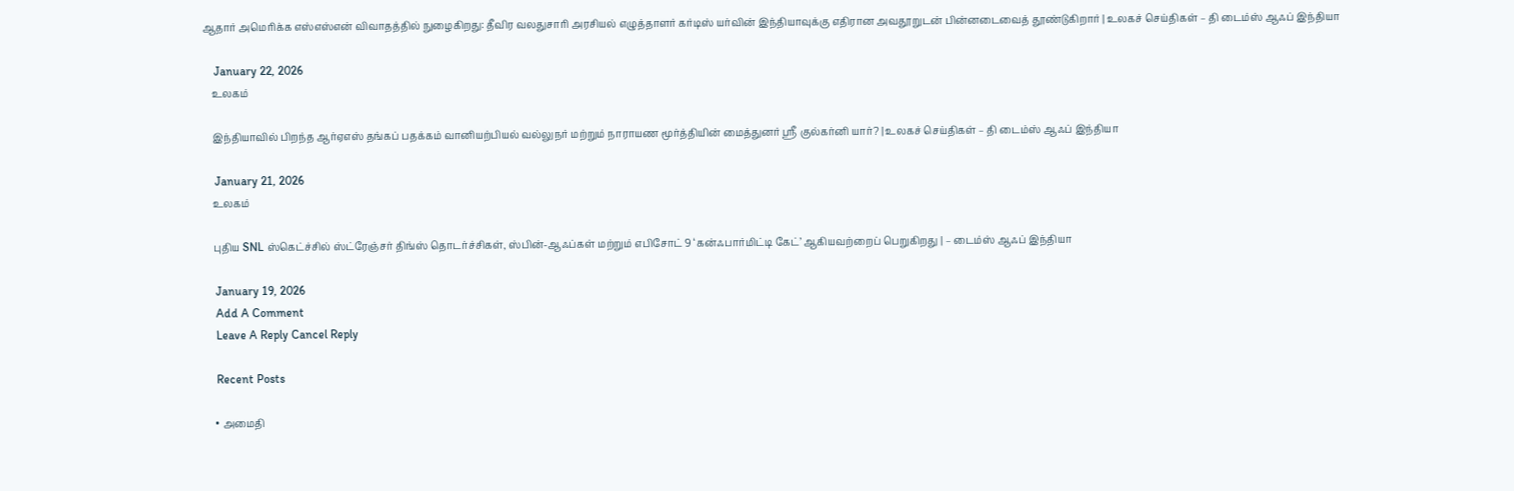ஆதார் அமெரிக்க எஸ்எஸ்என் விவாதத்தில் நுழைகிறது: தீவிர வலதுசாரி அரசியல் எழுத்தாளர் கர்டிஸ் யர்வின் இந்தியாவுக்கு எதிரான அவதூறுடன் பின்னடைவைத் தூண்டுகிறார் | உலகச் செய்திகள் – தி டைம்ஸ் ஆஃப் இந்தியா

    January 22, 2026
    உலகம்

    இந்தியாவில் பிறந்த ஆர்ஏஎஸ் தங்கப் பதக்கம் வானியற்பியல் வல்லுநர் மற்றும் நாராயண மூர்த்தியின் மைத்துனர் ஸ்ரீ குல்கர்னி யார்? | உலகச் செய்திகள் – தி டைம்ஸ் ஆஃப் இந்தியா

    January 21, 2026
    உலகம்

    புதிய SNL ஸ்கெட்ச்சில் ஸ்ட்ரேஞ்சர் திங்ஸ் தொடர்ச்சிகள், ஸ்பின்-ஆஃப்கள் மற்றும் எபிசோட் 9 ‘கன்ஃபார்மிட்டி கேட்’ ஆகியவற்றைப் பெறுகிறது | – டைம்ஸ் ஆஃப் இந்தியா

    January 19, 2026
    Add A Comment
    Leave A Reply Cancel Reply

    Recent Posts

    • அமைதி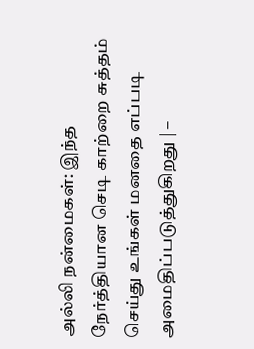அல்லி நன்மைகள்: இந்த நேர்த்தியான செடி காற்றை சுத்தம் செய்து உங்கள் மனதை எப்படி அமைதிப்படுத்துகிறது | –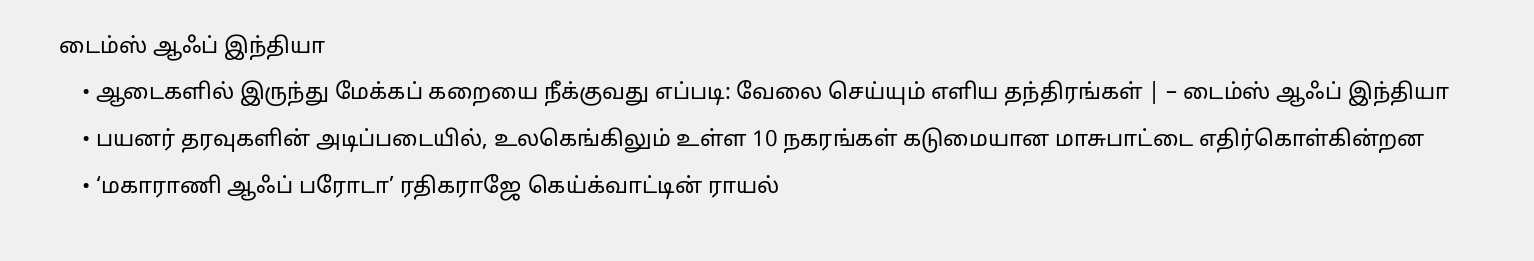டைம்ஸ் ஆஃப் இந்தியா
    • ஆடைகளில் இருந்து மேக்கப் கறையை நீக்குவது எப்படி: வேலை செய்யும் எளிய தந்திரங்கள் | – டைம்ஸ் ஆஃப் இந்தியா
    • பயனர் தரவுகளின் அடிப்படையில், உலகெங்கிலும் உள்ள 10 நகரங்கள் கடுமையான மாசுபாட்டை எதிர்கொள்கின்றன
    • ‘மகாராணி ஆஃப் பரோடா’ ரதிகராஜே கெய்க்வாட்டின் ராயல்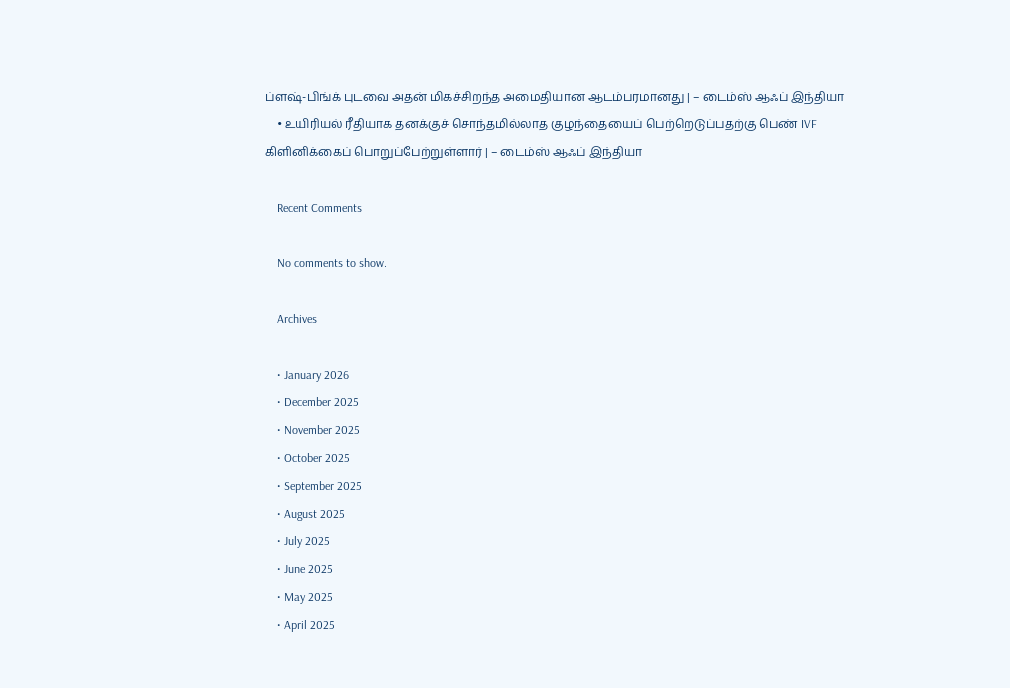ப்ளஷ்-பிங்க் புடவை அதன் மிகச்சிறந்த அமைதியான ஆடம்பரமானது | – டைம்ஸ் ஆஃப் இந்தியா
    • உயிரியல் ரீதியாக தனக்குச் சொந்தமில்லாத குழந்தையைப் பெற்றெடுப்பதற்கு பெண் IVF கிளினிக்கைப் பொறுப்பேற்றுள்ளார் | – டைம்ஸ் ஆஃப் இந்தியா

    Recent Comments

    No comments to show.

    Archives

    • January 2026
    • December 2025
    • November 2025
    • October 2025
    • September 2025
    • August 2025
    • July 2025
    • June 2025
    • May 2025
    • April 2025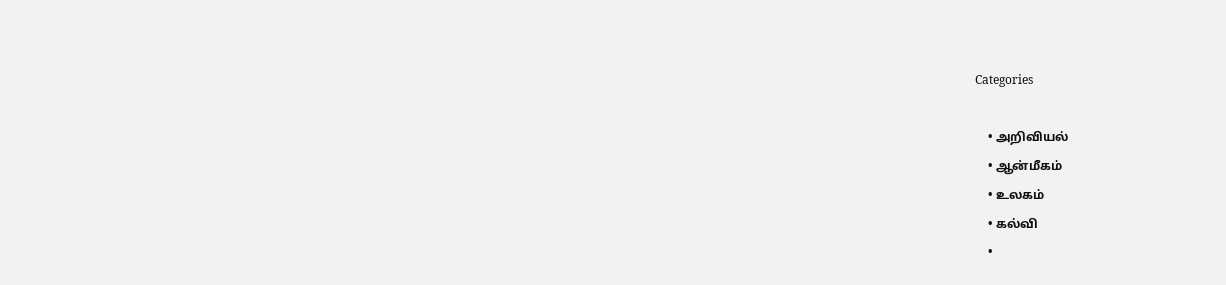Categories

    • அறிவியல்
    • ஆன்மீகம்
    • உலகம்
    • கல்வி
    •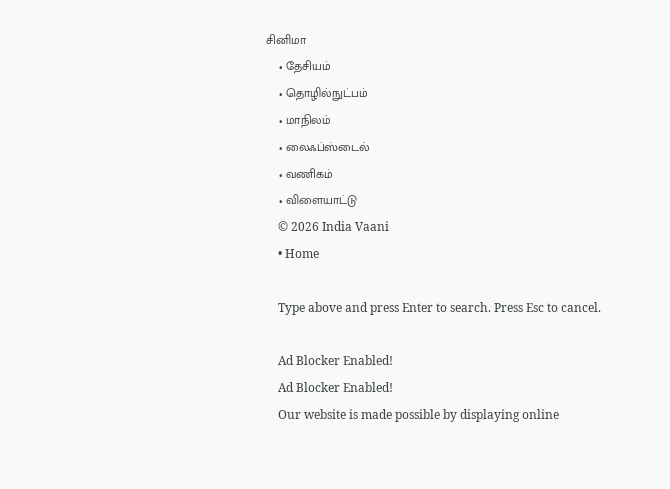சினிமா
    • தேசியம்
    • தொழில்நுட்பம்
    • மாநிலம்
    • லைஃப்ஸ்டைல்
    • வணிகம்
    • விளையாட்டு
    © 2026 India Vaani
    • Home

    Type above and press Enter to search. Press Esc to cancel.

    Ad Blocker Enabled!
    Ad Blocker Enabled!
    Our website is made possible by displaying online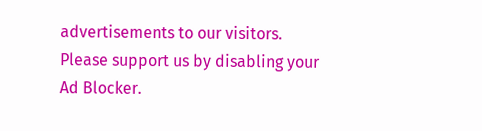advertisements to our visitors. Please support us by disabling your Ad Blocker.